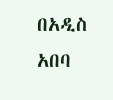በአዲስ አበባ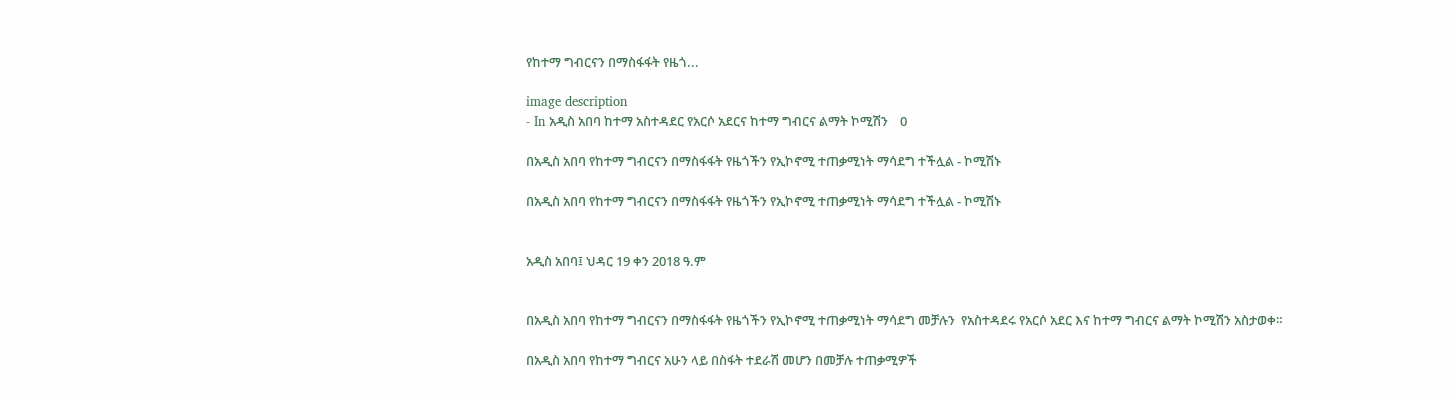የከተማ ግብርናን በማስፋፋት የዜጎ...

image description
- In አዲስ አበባ ከተማ አስተዳደር የአርሶ አደርና ከተማ ግብርና ልማት ኮሚሽን    0

በአዲስ አበባ የከተማ ግብርናን በማስፋፋት የዜጎችን የኢኮኖሚ ተጠቃሚነት ማሳደግ ተችሏል - ኮሚሽኑ

በአዲስ አበባ የከተማ ግብርናን በማስፋፋት የዜጎችን የኢኮኖሚ ተጠቃሚነት ማሳደግ ተችሏል - ኮሚሽኑ


አዲስ አበባ፤ ህዳር 19 ቀን 2018 ዓ.ም


በአዲስ አበባ የከተማ ግብርናን በማስፋፋት የዜጎችን የኢኮኖሚ ተጠቃሚነት ማሳደግ መቻሉን  የአስተዳደሩ የአርሶ አደር እና ከተማ ግብርና ልማት ኮሚሽን አስታወቀ።

በአዲስ አበባ የከተማ ግብርና አሁን ላይ በስፋት ተደራሽ መሆን በመቻሉ ተጠቃሚዎች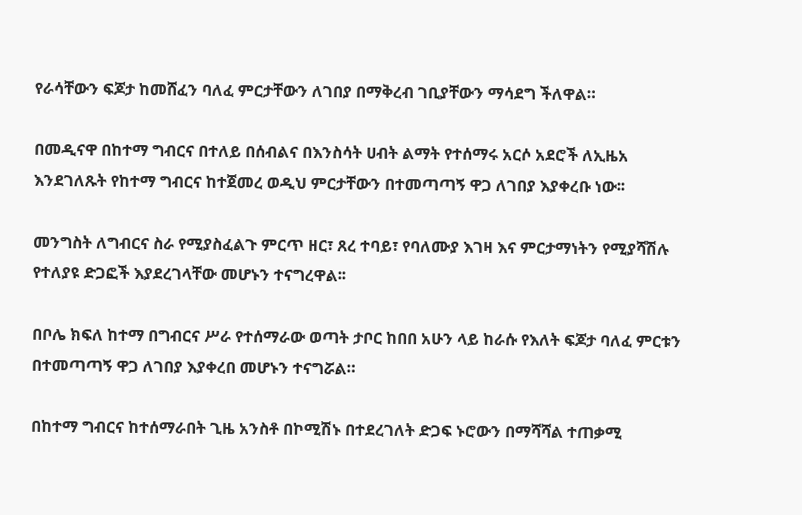የራሳቸውን ፍጆታ ከመሸፈን ባለፈ ምርታቸውን ለገበያ በማቅረብ ገቢያቸውን ማሳደግ ችለዋል።

በመዲናዋ በከተማ ግብርና በተለይ በሰብልና በእንስሳት ሀብት ልማት የተሰማሩ አርሶ አደሮች ለኢዜአ እንደገለጹት የከተማ ግብርና ከተጀመረ ወዲህ ምርታቸውን በተመጣጣኝ ዋጋ ለገበያ እያቀረቡ ነው፡፡

መንግስት ለግብርና ስራ የሚያስፈልጉ ምርጥ ዘር፣ ጸረ ተባይ፣ የባለሙያ እገዛ እና ምርታማነትን የሚያሻሽሉ የተለያዩ ድጋፎች እያደረገላቸው መሆኑን ተናግረዋል፡፡

በቦሌ ክፍለ ከተማ በግብርና ሥራ የተሰማራው ወጣት ታቦር ከበበ አሁን ላይ ከራሱ የእለት ፍጆታ ባለፈ ምርቱን  በተመጣጣኝ ዋጋ ለገበያ እያቀረበ መሆኑን ተናግሯል።

በከተማ ግብርና ከተሰማራበት ጊዜ አንስቶ በኮሚሽኑ በተደረገለት ድጋፍ ኑሮውን በማሻሻል ተጠቃሚ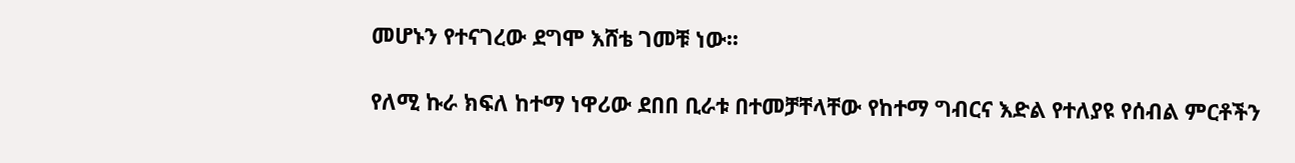መሆኑን የተናገረው ደግሞ እሸቴ ገመቹ ነው፡፡

የለሚ ኩራ ክፍለ ከተማ ነዋሪው ደበበ ቢራቱ በተመቻቸላቸው የከተማ ግብርና እድል የተለያዩ የሰብል ምርቶችን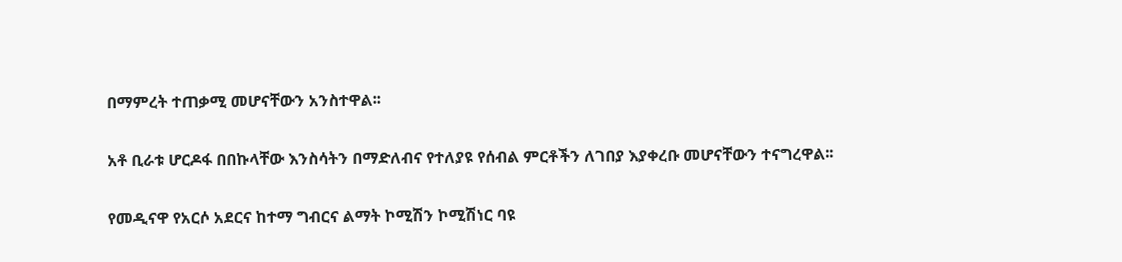በማምረት ተጠቃሚ መሆናቸውን አንስተዋል፡፡

አቶ ቢራቱ ሆርዶፋ በበኩላቸው እንስሳትን በማድለብና የተለያዩ የሰብል ምርቶችን ለገበያ እያቀረቡ መሆናቸውን ተናግረዋል፡፡

የመዲናዋ የአርሶ አደርና ከተማ ግብርና ልማት ኮሚሽን ኮሚሽነር ባዩ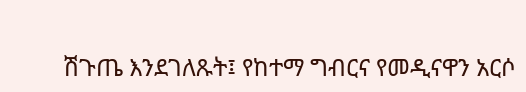ሽጉጤ እንደገለጹት፤ የከተማ ግብርና የመዲናዋን አርሶ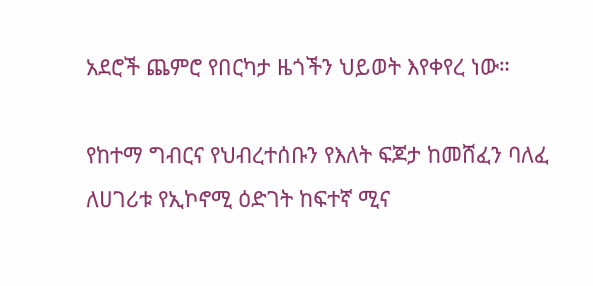አደሮች ጨምሮ የበርካታ ዜጎችን ህይወት እየቀየረ ነው።

የከተማ ግብርና የህብረተሰቡን የእለት ፍጆታ ከመሸፈን ባለፈ ለሀገሪቱ የኢኮኖሚ ዕድገት ከፍተኛ ሚና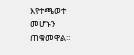እየተጫወተ መሆኑን ጠቁመዋል።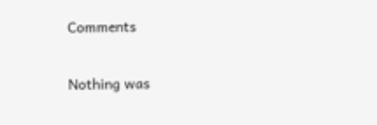Comments

Nothing was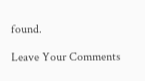found.

Leave Your Comments